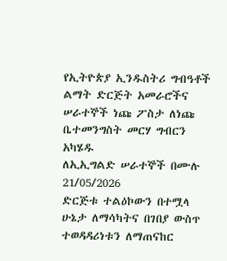የኢትዮጵያ ኢንዱስትሪ ግብዓቶች ልማት ድርጅት አመራሮችና ሠራተኞች ነጩ ፖስታ ለነጩ ቤተመንግስት መርሃ ግብርን አካሄዱ
ለኢኢግልድ ሠራተኞች በሙሉ
21/05/2026
ድርጅቱ ተልዕኮውን በተሟላ ሁኔታ ለማሳካትና በገበያ ውስጥ ተወዳዳሪነቱን ለማጠናከር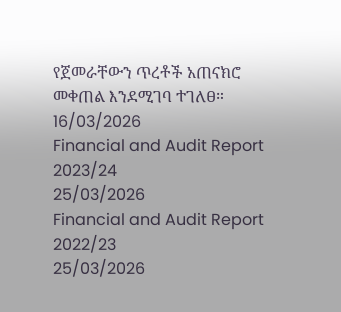የጀመራቸውን ጥረቶች አጠናክሮ መቀጠል እንደሚገባ ተገለፀ።
16/03/2026
Financial and Audit Report 2023/24
25/03/2026
Financial and Audit Report 2022/23
25/03/2026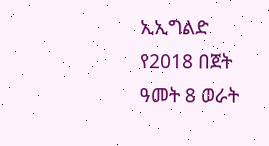ኢኢግልድ የ2018 በጀት ዓመት 8 ወራት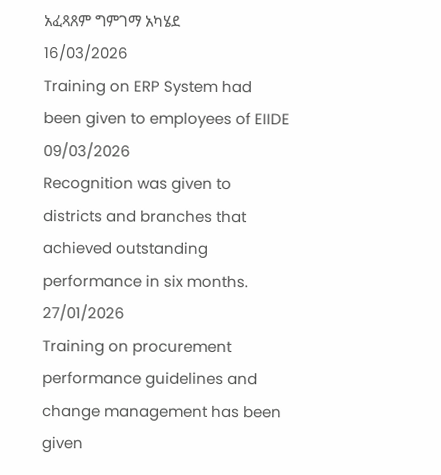አፈጻጸም ግምገማ አካሄደ
16/03/2026
Training on ERP System had been given to employees of EIIDE
09/03/2026
Recognition was given to districts and branches that achieved outstanding performance in six months.
27/01/2026
Training on procurement performance guidelines and change management has been given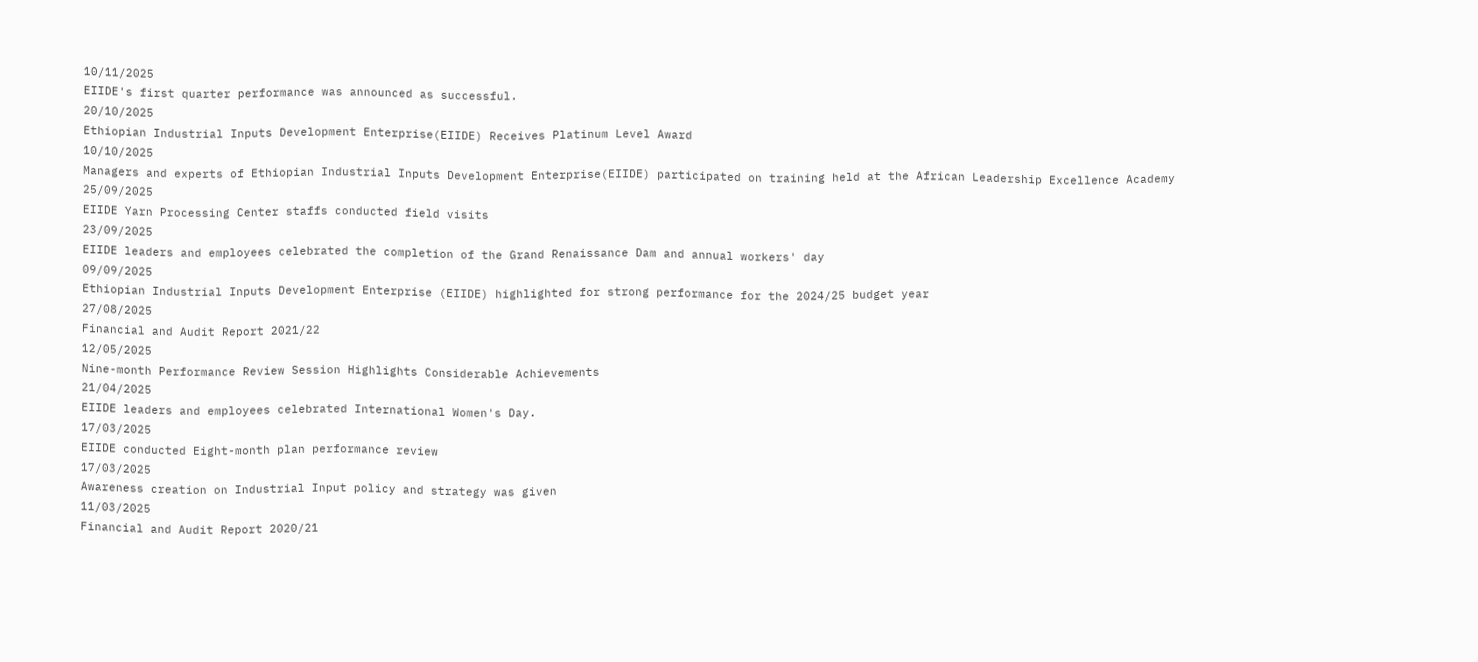10/11/2025
EIIDE's first quarter performance was announced as successful.
20/10/2025
Ethiopian Industrial Inputs Development Enterprise(EIIDE) Receives Platinum Level Award
10/10/2025
Managers and experts of Ethiopian Industrial Inputs Development Enterprise(EIIDE) participated on training held at the African Leadership Excellence Academy
25/09/2025
EIIDE Yarn Processing Center staffs conducted field visits
23/09/2025
EIIDE leaders and employees celebrated the completion of the Grand Renaissance Dam and annual workers' day
09/09/2025
Ethiopian Industrial Inputs Development Enterprise (EIIDE) highlighted for strong performance for the 2024/25 budget year
27/08/2025
Financial and Audit Report 2021/22
12/05/2025
Nine-month Performance Review Session Highlights Considerable Achievements
21/04/2025
EIIDE leaders and employees celebrated International Women's Day.
17/03/2025
EIIDE conducted Eight-month plan performance review
17/03/2025
Awareness creation on Industrial Input policy and strategy was given
11/03/2025
Financial and Audit Report 2020/21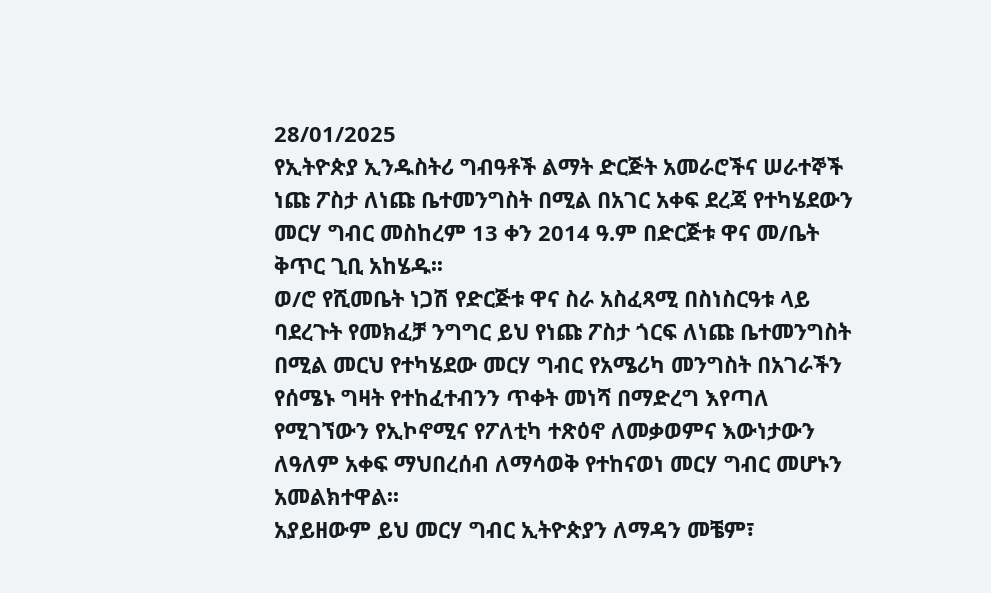28/01/2025
የኢትዮጵያ ኢንዱስትሪ ግብዓቶች ልማት ድርጅት አመራሮችና ሠራተኞች ነጩ ፖስታ ለነጩ ቤተመንግስት በሚል በአገር አቀፍ ደረጃ የተካሄደውን መርሃ ግብር መስከረም 13 ቀን 2014 ዓ.ም በድርጅቱ ዋና መ/ቤት ቅጥር ጊቢ አከሄዱ፡፡
ወ/ሮ የሺመቤት ነጋሽ የድርጅቱ ዋና ስራ አስፈጻሚ በስነስርዓቱ ላይ ባደረጉት የመክፈቻ ንግግር ይህ የነጩ ፖስታ ጎርፍ ለነጩ ቤተመንግስት በሚል መርህ የተካሄደው መርሃ ግብር የአሜሪካ መንግስት በአገራችን የሰሜኑ ግዛት የተከፈተብንን ጥቀት መነሻ በማድረግ እየጣለ የሚገኘውን የኢኮኖሚና የፖለቲካ ተጽዕኖ ለመቃወምና እውነታውን ለዓለም አቀፍ ማህበረሰብ ለማሳወቅ የተከናወነ መርሃ ግብር መሆኑን አመልክተዋል፡፡
አያይዘውም ይህ መርሃ ግብር ኢትዮጵያን ለማዳን መቼም፣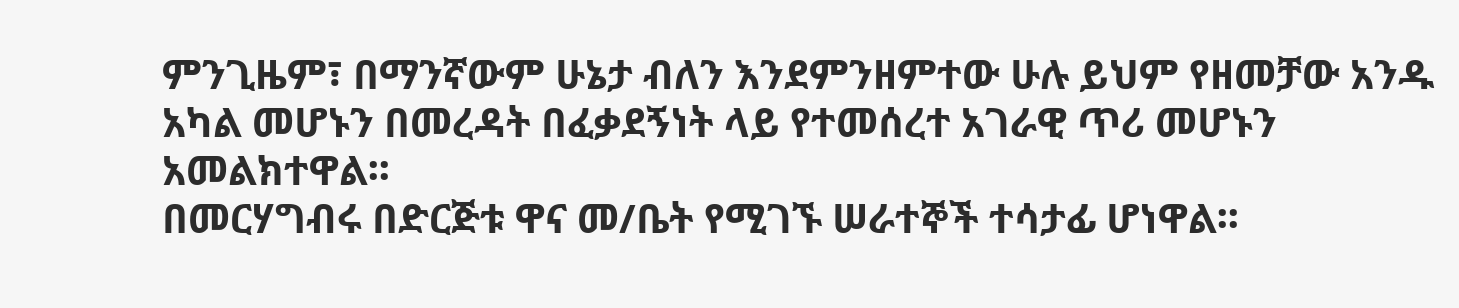ምንጊዜም፣ በማንኛውም ሁኔታ ብለን እንደምንዘምተው ሁሉ ይህም የዘመቻው አንዱ አካል መሆኑን በመረዳት በፈቃደኝነት ላይ የተመሰረተ አገራዊ ጥሪ መሆኑን አመልክተዋል፡፡
በመርሃግብሩ በድርጅቱ ዋና መ/ቤት የሚገኙ ሠራተኞች ተሳታፊ ሆነዋል፡፡